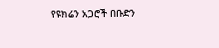የዩክሬን አጋሮች በቡድን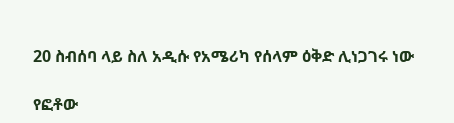20 ስብሰባ ላይ ስለ አዲሱ የአሜሪካ የሰላም ዕቅድ ሊነጋገሩ ነው

የፎቶው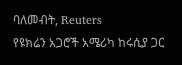ባለመብት, Reuters
የዩክሬን አጋሮች አሜሪካ ከሩሲያ ጋር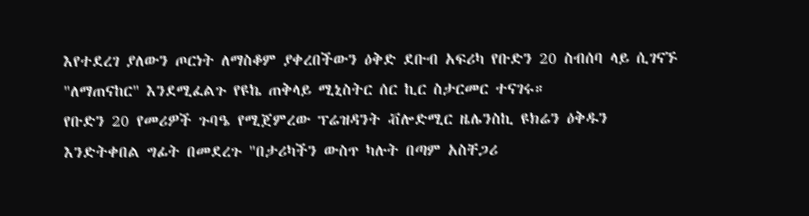እየተደረገ ያለውን ጦርነት ለማስቆም ያቀረበችውን ዕቅድ ደቡብ አፍሪካ የቡድን 20 ስብሰባ ላይ ሲገናኙ "ለማጠናከር" እንደሚፈልጉ የዩኬ ጠቅላይ ሚኒስትር ሰር ኪር ስታርመር ተናገሩ።
የቡድን 20 የመሪዎች ጉባዔ የሚጀምረው ፕሬዝዳንት ቭሎድሚር ዜሌንስኪ ዩክሬን ዕቅዱን እንድትቀበል ግፊት በመደረጉ "በታሪካችን ውስጥ ካሉት በጣም አስቸጋሪ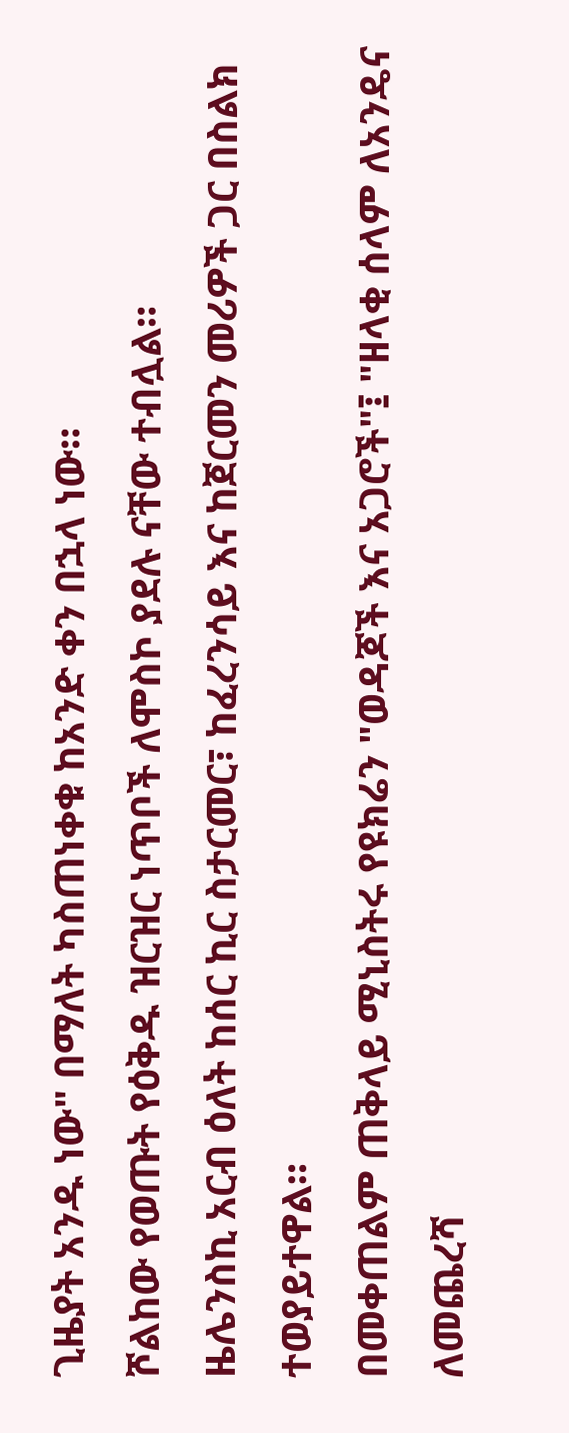ጊዜያት አንዱ ነው" በማለት ካስጠነቀቁ ከአንድ ቀን በኋላ ነው።
ሾልከው የወጡት የዕቅዱ ዝርዝር ነጥቦች ለሞስኮ ያደሉ ናቸው ተብሏል።
ዜሌንስኪ አርብ ዕለት ከሰር ኪር ስታርመር፣ ከፈረንሳይ እና ከጀርመን መሪዎች ጋር በስልክ ተወያይተዋል።
በመቀጠልም ጠቅላይ ሚኒስትሩ የዩክሬን "ወዳጆች እና አጋሮች"፤ "ዘላቂ ሰላም ለአንዴና ለመጨረሻ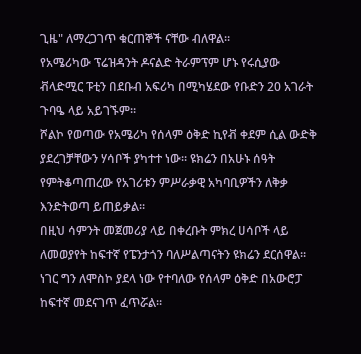ጊዜ" ለማረጋገጥ ቁርጠኞች ናቸው ብለዋል።
የአሜሪካው ፕሬዝዳንት ዶናልድ ትራምፕም ሆኑ የሩሲያው ቭላድሚር ፑቲን በደቡብ አፍሪካ በሚካሄደው የቡድን 20 አገራት ጉባዔ ላይ አይገኙም።
ሾልኮ የወጣው የአሜሪካ የሰላም ዕቅድ ኪየቭ ቀደም ሲል ውድቅ ያደረገቻቸውን ሃሳቦች ያካተተ ነው። ዩክሬን በአሁኑ ሰዓት የምትቆጣጠረው የአገሪቱን ምሥራቃዊ አካባቢዎችን ለቅቃ እንድትወጣ ይጠይቃል።
በዚህ ሳምንት መጀመሪያ ላይ በቀረቡት ምክረ ሀሳቦች ላይ ለመወያየት ከፍተኛ የፔንታጎን ባለሥልጣናትን ዩክሬን ደርሰዋል።
ነገር ግን ለሞስኮ ያደላ ነው የተባለው የሰላም ዕቅድ በአውሮፓ ከፍተኛ መደናገጥ ፈጥሯል።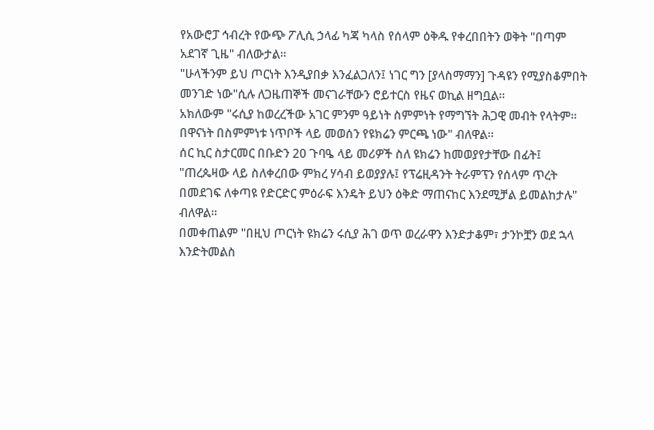የአውሮፓ ኅብረት የውጭ ፖሊሲ ኃላፊ ካጃ ካላስ የሰላም ዕቅዱ የቀረበበትን ወቅት "በጣም አደገኛ ጊዜ" ብለውታል።
"ሁላችንም ይህ ጦርነት እንዲያበቃ እንፈልጋለን፤ ነገር ግን [ያላስማማን] ጉዳዩን የሚያስቆምበት መንገድ ነው"ሲሉ ለጋዜጠኞች መናገራቸውን ሮይተርስ የዜና ወኪል ዘግቧል።
አክለውም "ሩሲያ ከወረረችው አገር ምንም ዓይነት ስምምነት የማግኘት ሕጋዊ መብት የላትም። በዋናነት በስምምነቱ ነጥቦች ላይ መወሰን የዩክሬን ምርጫ ነው" ብለዋል።
ሰር ኪር ስታርመር በቡድን 20 ጉባዔ ላይ መሪዎች ስለ ዩክሬን ከመወያየታቸው በፊት፤ "ጠረጴዛው ላይ ስለቀረበው ምክረ ሃሳብ ይወያያሉ፤ የፕሬዚዳንት ትራምፕን የሰላም ጥረት በመደገፍ ለቀጣዩ የድርድር ምዕራፍ እንዴት ይህን ዕቅድ ማጠናከር እንደሚቻል ይመልከታሉ" ብለዋል።
በመቀጠልም "በዚህ ጦርነት ዩክሬን ሩሲያ ሕገ ወጥ ወረራዋን እንድታቆም፣ ታንኮቿን ወደ ኋላ እንድትመልስ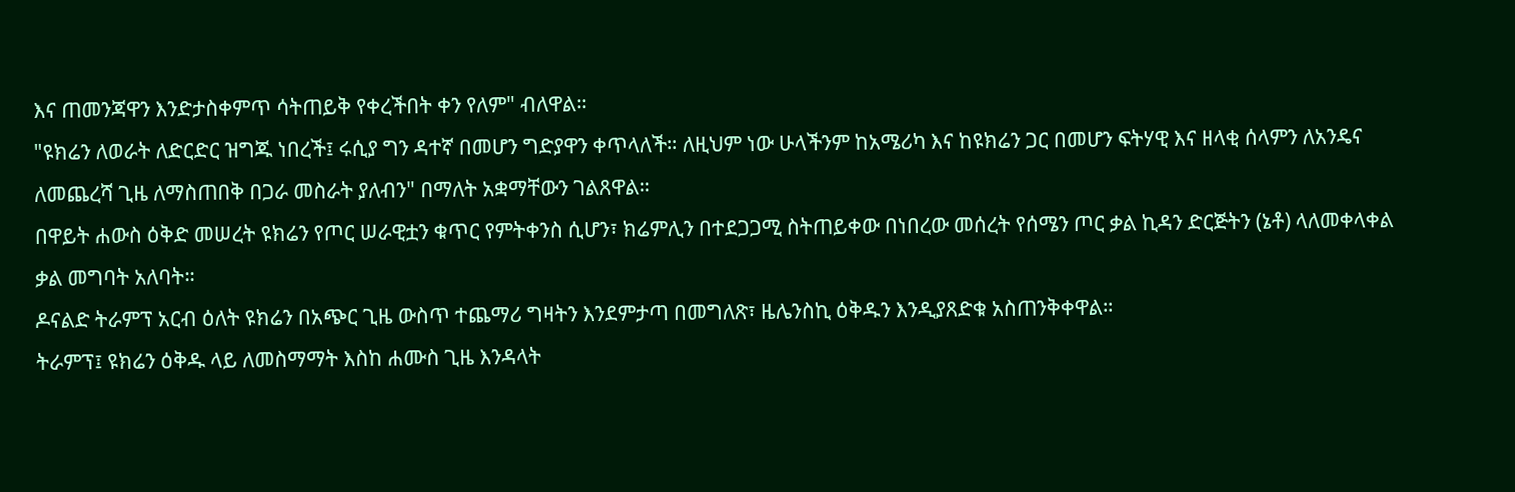እና ጠመንጃዋን እንድታስቀምጥ ሳትጠይቅ የቀረችበት ቀን የለም" ብለዋል።
"ዩክሬን ለወራት ለድርድር ዝግጁ ነበረች፤ ሩሲያ ግን ዳተኛ በመሆን ግድያዋን ቀጥላለች። ለዚህም ነው ሁላችንም ከአሜሪካ እና ከዩክሬን ጋር በመሆን ፍትሃዊ እና ዘላቂ ሰላምን ለአንዴና ለመጨረሻ ጊዜ ለማስጠበቅ በጋራ መስራት ያለብን" በማለት አቋማቸውን ገልጸዋል።
በዋይት ሐውስ ዕቅድ መሠረት ዩክሬን የጦር ሠራዊቷን ቁጥር የምትቀንስ ሲሆን፣ ክሬምሊን በተደጋጋሚ ስትጠይቀው በነበረው መሰረት የሰሜን ጦር ቃል ኪዳን ድርጅትን (ኔቶ) ላለመቀላቀል ቃል መግባት አለባት።
ዶናልድ ትራምፕ አርብ ዕለት ዩክሬን በአጭር ጊዜ ውስጥ ተጨማሪ ግዛትን እንደምታጣ በመግለጽ፣ ዜሌንስኪ ዕቅዱን እንዲያጸድቁ አስጠንቅቀዋል።
ትራምፕ፤ ዩክሬን ዕቅዱ ላይ ለመስማማት እስከ ሐሙስ ጊዜ እንዳላት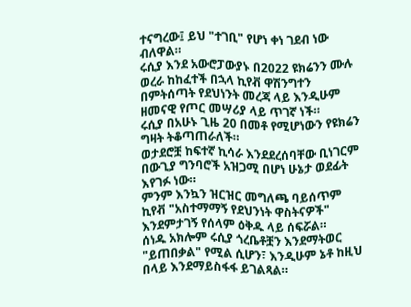ተናግረው፤ ይህ "ተገቢ" የሆነ ቀነ ገደብ ነው ብለዋል።
ሩሲያ እንደ አውሮፓውያኑ በ2022 ዩክሬንን ሙሉ ወረራ ከከፈተች በኋላ ኪየቭ ዋሽንግተን በምትሰጣት የደህነንት መረጃ ላይ እንዲሁም ዘመናዊ የጦር መሣሪያ ላይ ጥገኛ ነች።
ሩሲያ በአሁኑ ጊዜ 20 በመቶ የሚሆነውን የዩክሬን ግዛት ትቆጣጠራለች።
ወታደሮቿ ከፍተኛ ኪሳራ እንደደረሰባቸው ቢነገርም በውጊያ ግንባሮች አዝጋሚ በሆነ ሁኔታ ወደፊት እየገፉ ነው።
ምንም እንኳን ዝርዝር መግለጫ ባይሰጥም ኪየቭ "አስተማማኝ የደህንነት ዋስትናዎች" እንደምታገኝ የሰላም ዕቅዱ ላይ ሰፍሯል።
ሰነዱ አክሎም ሩሲያ ጎረቤቶቿን እንደማትወር "ይጠበቃል" የሚል ሲሆን፣ እንዲሁም ኔቶ ከዚህ በላይ እንደማይስፋፋ ይገልጻል።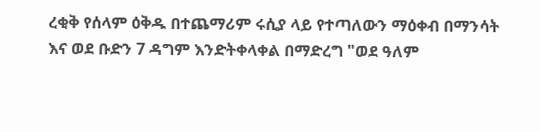ረቂቅ የሰላም ዕቅዱ በተጨማሪም ሩሲያ ላይ የተጣለውን ማዕቀብ በማንሳት እና ወደ ቡድን 7 ዳግም እንድትቀላቀል በማድረግ "ወደ ዓለም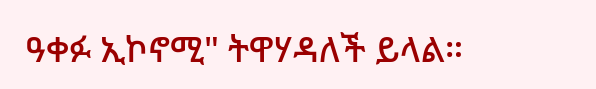ዓቀፉ ኢኮኖሚ" ትዋሃዳለች ይላል።